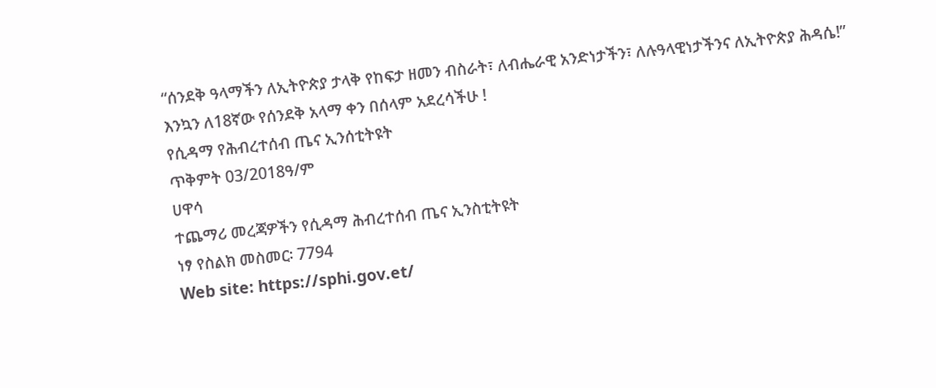“ሰንደቅ ዓላማችን ለኢትዮጵያ ታላቅ የከፍታ ዘመን ብስራት፣ ለብሔራዊ አንድነታችን፣ ለሉዓላዊነታችንና ለኢትዮጵያ ሕዳሴ!”
እንኳን ለ18ኛው የሰንደቅ አላማ ቀን በሰላም አደረሳችሁ !
የሲዳማ የሕብረተሰብ ጤና ኢንሰቲትዩት
ጥቅምት 03/2018ዓ/ም
ሀዋሳ
ተጨማሪ መረጃዎችን የሲዳማ ሕብረተሰብ ጤና ኢንስቲትዩት
ነፃ የስልክ መስመር፡ 7794
Web site: https://sphi.gov.et/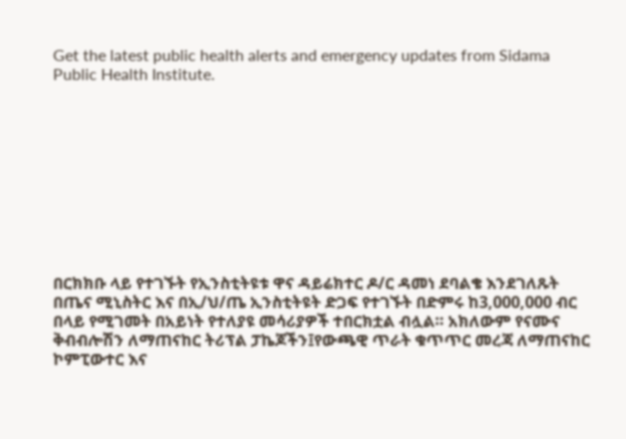Get the latest public health alerts and emergency updates from Sidama Public Health Institute.










በርክክቡ ላይ የተገኙት የኢንስቲትዩቱ ዋና ዳይሬክተር ዶ/ር ዳመነ ደባልቄ እንደገለጹት በጤና ሚኒስትር እና በኢ/ህ/ጤ ኢንስቲትዩት ድጋፍ የተገኙት በድምሩ ከ3,000,000 ብር በላይ የሚገመት በአይነት የተለያዩ መሳሪያዎች ተበርክቷል ብሏል። አክለውም የናሙና ቅብብሎሽን ለማጠናከር ትሪፕል ፓኬጆችን፤የውጫዊ ጥራት ቁጥጥር መረጃ ለማጠናከር ኮምፒውተር እና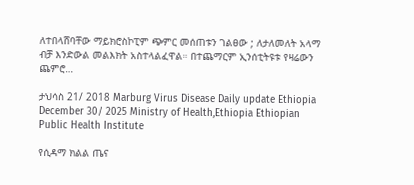ለተበላሸባቸው ማይክሮስኮፒም ጭምር መሰጠቱን ገልፀው ; ለታለመለት አላማ ብቻ እንድውል መልእክት አስተላልፈዋል። በተጨማርም ኢንሰቲትዩቱ የዛሬውን ጨምሮ…

ታህሳስ 21/ 2018 Marburg Virus Disease Daily update Ethiopia December 30/ 2025 Ministry of Health,Ethiopia Ethiopian Public Health Institute

የሲዳማ ክልል ጤና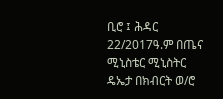ቢሮ ፤ ሕዳር 22/2017ዓ.ም በጤና ሚኒስቴር ሚኒስትር ዴኤታ በክብርት ወ/ሮ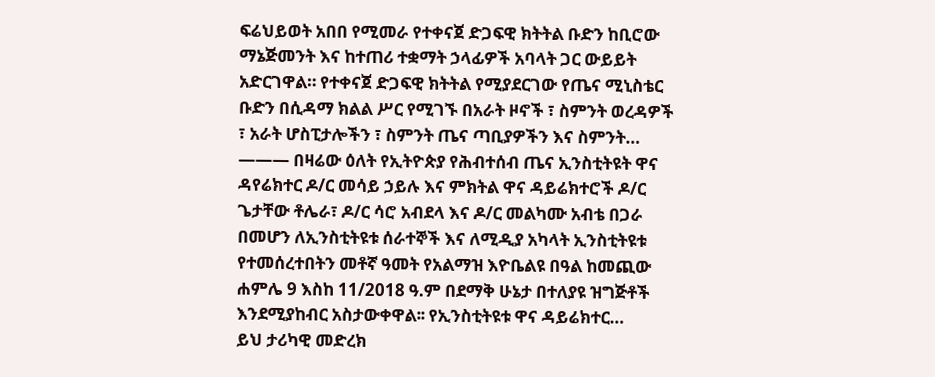ፍሬህይወት አበበ የሚመራ የተቀናጀ ድጋፍዊ ክትትል ቡድን ከቢሮው ማኔጅመንት እና ከተጠሪ ተቋማት ኃላፊዎች አባላት ጋር ውይይት አድርገዋል። የተቀናጀ ድጋፍዊ ክትትል የሚያደርገው የጤና ሚኒስቴር ቡድን በሲዳማ ክልል ሥር የሚገኙ በአራት ዞኖች ፣ ስምንት ወረዳዎች ፣ አራት ሆስፒታሎችን ፣ ስምንት ጤና ጣቢያዎችን እና ስምንት…
——— በዛሬው ዕለት የኢትዮጵያ የሕብተሰብ ጤና ኢንስቲትዩት ዋና ዳየሬክተር ዶ/ር መሳይ ኃይሉ እና ምክትል ዋና ዳይሬክተሮች ዶ/ር ጌታቸው ቶሌራ፣ ዶ/ር ሳሮ አብደላ እና ዶ/ር መልካሙ አብቴ በጋራ በመሆን ለኢንስቲትዩቱ ሰራተኞች እና ለሚዲያ አካላት ኢንስቲትዩቱ የተመሰረተበትን መቶኛ ዓመት የአልማዝ እዮቤልዩ በዓል ከመጪው ሐምሌ 9 እስከ 11/2018 ዓ.ም በደማቅ ሁኔታ በተለያዩ ዝግጅቶች እንደሚያከብር አስታውቀዋል፡፡ የኢንስቲትዩቱ ዋና ዳይሬክተር…
ይህ ታሪካዊ መድረክ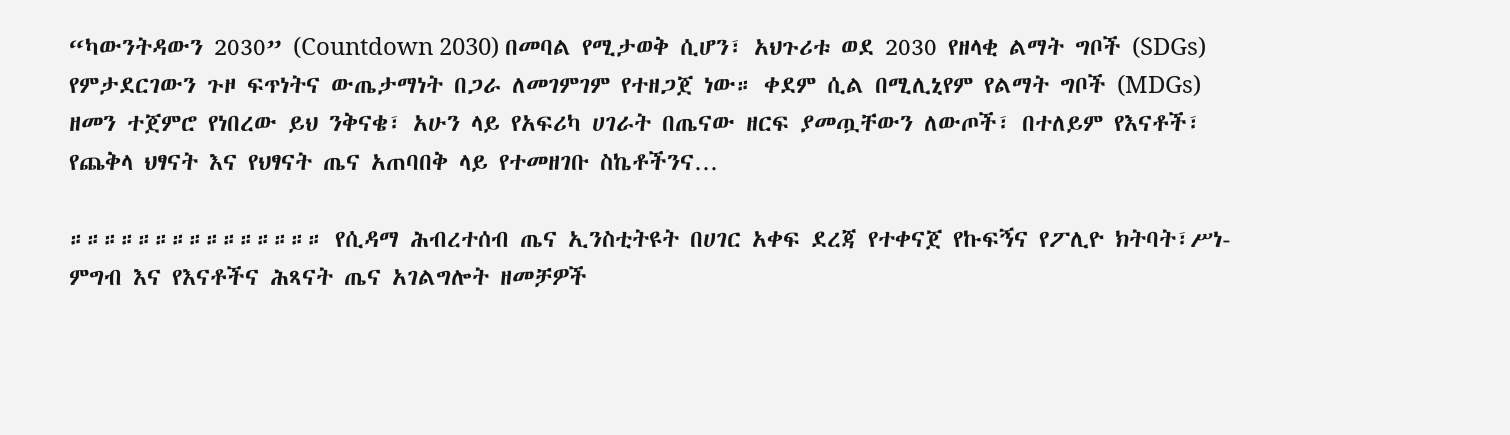“ካውንትዳውን 2030” (Countdown 2030) በመባል የሚታወቅ ሲሆን፣ አህጉሪቱ ወደ 2030 የዘላቂ ልማት ግቦች (SDGs) የምታደርገውን ጉዞ ፍጥነትና ውጤታማነት በጋራ ለመገምገም የተዘጋጀ ነው። ቀደም ሲል በሚሊኒየም የልማት ግቦች (MDGs) ዘመን ተጀምሮ የነበረው ይህ ንቅናቄ፣ አሁን ላይ የአፍሪካ ሀገራት በጤናው ዘርፍ ያመጧቸውን ለውጦች፣ በተለይም የእናቶች፣ የጨቅላ ህፃናት እና የህፃናት ጤና አጠባበቅ ላይ የተመዘገቡ ስኬቶችንና…

።።።።።።።።።።።።።።። የሲዳማ ሕብረተሰብ ጤና ኢንስቲትዩት በሀገር አቀፍ ደረጃ የተቀናጀ የኩፍኝና የፖሊዮ ክትባት፣ሥነ-ምግብ እና የእናቶችና ሕጻናት ጤና አገልግሎት ዘመቻዎች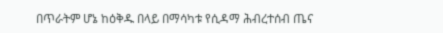በጥራትም ሆኔ ከዕቅዱ በላይ በማሳካቱ የሲዳማ ሕብረተሰብ ጤና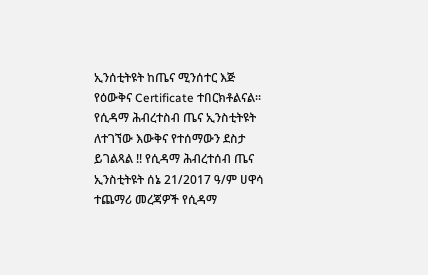ኢንሰቲትዩት ከጤና ሚንሰተር እጅ የዕውቅና Certificate ተበርክቶልናል። የሲዳማ ሕብረተስብ ጤና ኢንስቲትዩት ለተገኘው እውቅና የተሰማውን ደስታ ይገልጻል !! የሲዳማ ሕብረተሰብ ጤና ኢንስቲትዩት ሰኔ 21/2017 ዓ/ም ሀዋሳ ተጨማሪ መረጃዎች የሲዳማ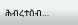ሕብረተሰብ…